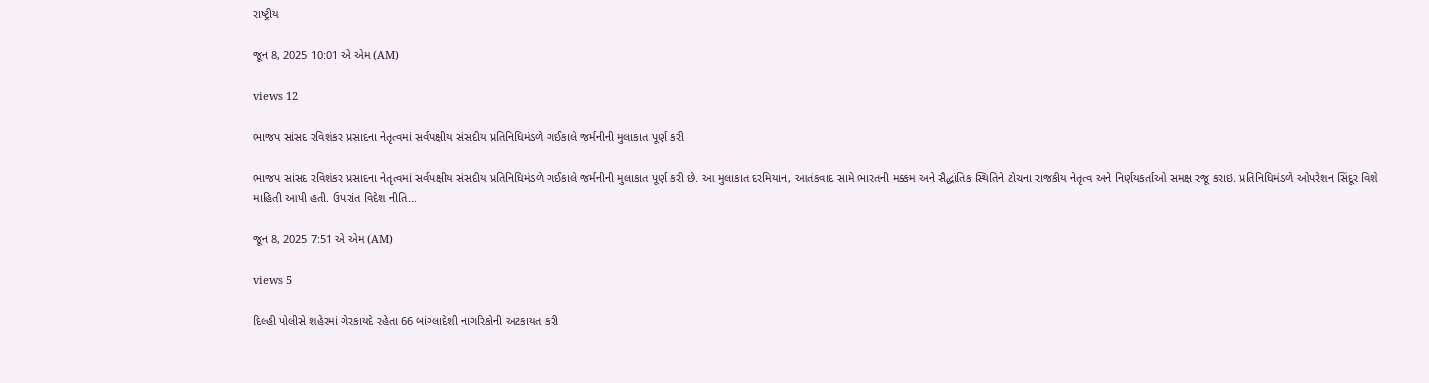રાષ્ટ્રીય

જૂન 8, 2025 10:01 એ એમ (AM)

views 12

ભાજપ સાંસદ રવિશંકર પ્રસાદના નેતૃત્વમાં સર્વપક્ષીય સંસદીય પ્રતિનિધિમંડળે ગઈકાલે જર્મનીની મુલાકાત પૂર્ણ કરી

ભાજપ સાંસદ રવિશંકર પ્રસાદના નેતૃત્વમાં સર્વપક્ષીય સંસદીય પ્રતિનિધિમંડળે ગઈકાલે જર્મનીની મુલાકાત પૂર્ણ કરી છે. આ મુલાકાત દરમિયાન, આતંકવાદ સામે ભારતની મક્કમ અને સૈદ્ધાંતિક સ્થિતિને ટોચના રાજકીય નેતૃત્વ અને નિર્ણયકર્તાઓ સમક્ષ રજૂ કરાઇ. પ્રતિનિધિમંડળે ઓપરેશન સિંદૂર વિશે માહિતી આપી હતી. ઉપરાંત વિદેશ નીતિ...

જૂન 8, 2025 7:51 એ એમ (AM)

views 5

દિલ્હી પોલીસે શહેરમાં ગેરકાયદે રહેતા 66 બાંગ્લાદેશી નાગરિકોની અટકાયત કરી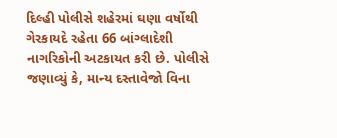દિલ્હી પોલીસે શહેરમાં ઘણા વર્ષોથી ગેરકાયદે રહેતા 66 બાંગ્લાદેશી નાગરિકોની અટકાયત કરી છે. પોલીસે જણાવ્યું કે, માન્ય દસ્તાવેજો વિના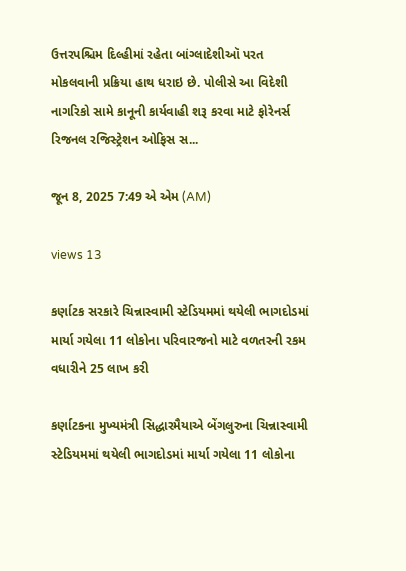ઉત્તરપશ્ચિમ દિલ્હીમાં રહેતા બાંગ્લાદેશીઑ પરત મોકલવાની પ્રક્રિયા હાથ ધરાઇ છે. પોલીસે આ વિદેશી નાગરિકો સામે કાનૂની કાર્યવાહી શરૂ કરવા માટે ફોરેનર્સ રિજનલ રજિસ્ટ્રેશન ઓફિસ સ...

જૂન 8, 2025 7:49 એ એમ (AM)

views 13

કર્ણાટક સરકારે ચિન્નાસ્વામી સ્ટેડિયમમાં થયેલી ભાગદોડમાં માર્યા ગયેલા 11 લોકોના પરિવારજનો માટે વળતરની રકમ વધારીને 25 લાખ કરી

કર્ણાટકના મુખ્યમંત્રી સિદ્ધારમૈયાએ બેંગલુરુના ચિન્નાસ્વામી સ્ટેડિયમમાં થયેલી ભાગદોડમાં માર્યા ગયેલા 11 લોકોના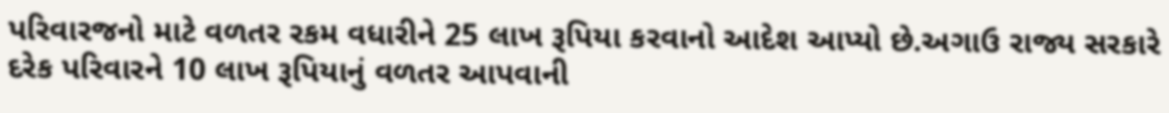પરિવારજનો માટે વળતર રકમ વધારીને 25 લાખ રૂપિયા કરવાનો આદેશ આપ્યો છે.અગાઉ રાજ્ય સરકારે દરેક પરિવારને 10 લાખ રૂપિયાનું વળતર આપવાની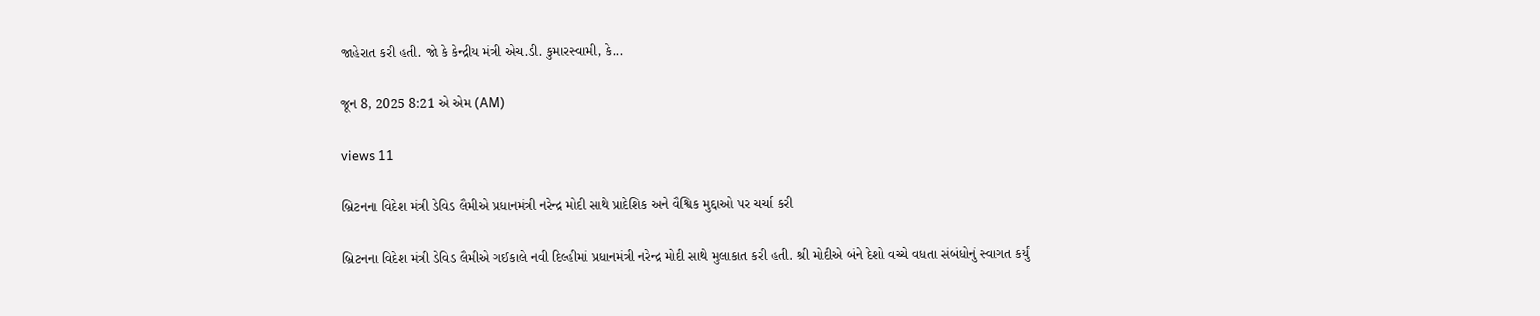જાહેરાત કરી હતી. જો કે કેન્દ્રીય મંત્રી એચ.ડી. કુમારસ્વામી, કે...

જૂન 8, 2025 8:21 એ એમ (AM)

views 11

બ્રિટનના વિદેશ મંત્રી ડેવિડ લૈમીએ પ્રધાનમંત્રી નરેન્દ્ર મોદી સાથે પ્રાદેશિક અને વૈશ્વિક મુદ્દાઓ પર ચર્ચા કરી

બ્રિટનના વિદેશ મંત્રી ડેવિડ લૈમીએ ગઈકાલે નવી દિલ્હીમાં પ્રધાનમંત્રી નરેન્દ્ર મોદી સાથે મુલાકાત કરી હતી. શ્રી મોદીએ બંને દેશો વચ્ચે વધતા સંબંધોનું સ્વાગત કર્યું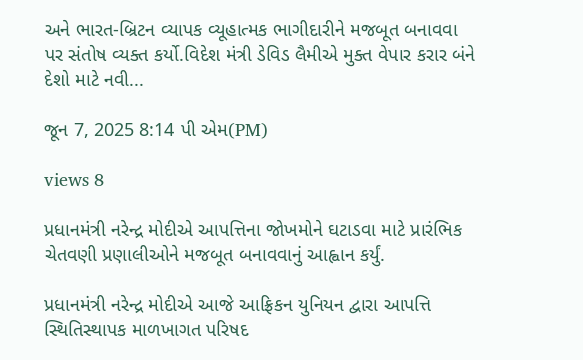અને ભારત-બ્રિટન વ્યાપક વ્યૂહાત્મક ભાગીદારીને મજબૂત બનાવવા પર સંતોષ વ્યક્ત કર્યો.વિદેશ મંત્રી ડેવિડ લૈમીએ મુક્ત વેપાર કરાર બંને દેશો માટે નવી...

જૂન 7, 2025 8:14 પી એમ(PM)

views 8

પ્રધાનમંત્રી નરેન્દ્ર મોદીએ આપત્તિના જોખમોને ઘટાડવા માટે પ્રારંભિક ચેતવણી પ્રણાલીઓને મજબૂત બનાવવાનું આહ્વાન કર્યું.

પ્રધાનમંત્રી નરેન્દ્ર મોદીએ આજે આફ્રિકન યુનિયન દ્વારા આપત્તિ સ્થિતિસ્થાપક માળખાગત પરિષદ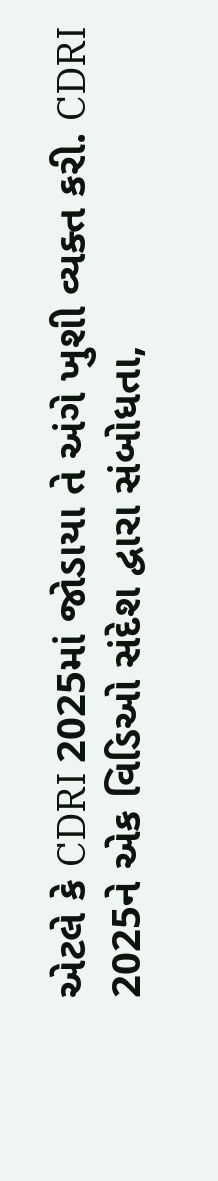એટલે કે CDRI 2025માં જોડાયા તે અંગે ખુશી વ્યક્ત કરી. CDRI 2025ને એક વિડિઓ સંદેશ દ્વારા સંબોધતા,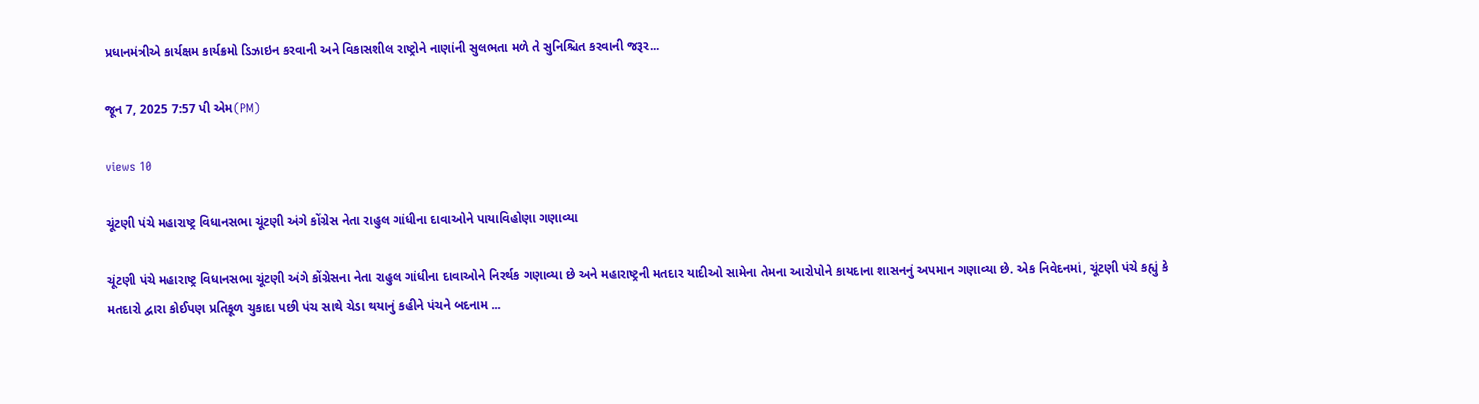પ્રધાનમંત્રીએ કાર્યક્ષમ કાર્યક્રમો ડિઝાઇન કરવાની અને વિકાસશીલ રાષ્ટ્રોને નાણાંની સુલભતા મળે તે સુનિશ્ચિત કરવાની જરૂર...

જૂન 7, 2025 7:57 પી એમ(PM)

views 10

ચૂંટણી પંચે મહારાષ્ટ્ર વિધાનસભા ચૂંટણી અંગે કોંગ્રેસ નેતા રાહુલ ગાંધીના દાવાઓને પાયાવિહોણા ગણાવ્યા

ચૂંટણી પંચે મહારાષ્ટ્ર વિધાનસભા ચૂંટણી અંગે કોંગ્રેસના નેતા રાહુલ ગાંધીના દાવાઓને નિરર્થક ગણાવ્યા છે અને મહારાષ્ટ્રની મતદાર યાદીઓ સામેના તેમના આરોપોને કાયદાના શાસનનું અપમાન ગણાવ્યા છે. એક નિવેદનમાં, ચૂંટણી પંચે કહ્યું કે મતદારો દ્વારા કોઈપણ પ્રતિકૂળ ચુકાદા પછી પંચ સાથે ચેડા થયાનું કહીને પંચને બદનામ ...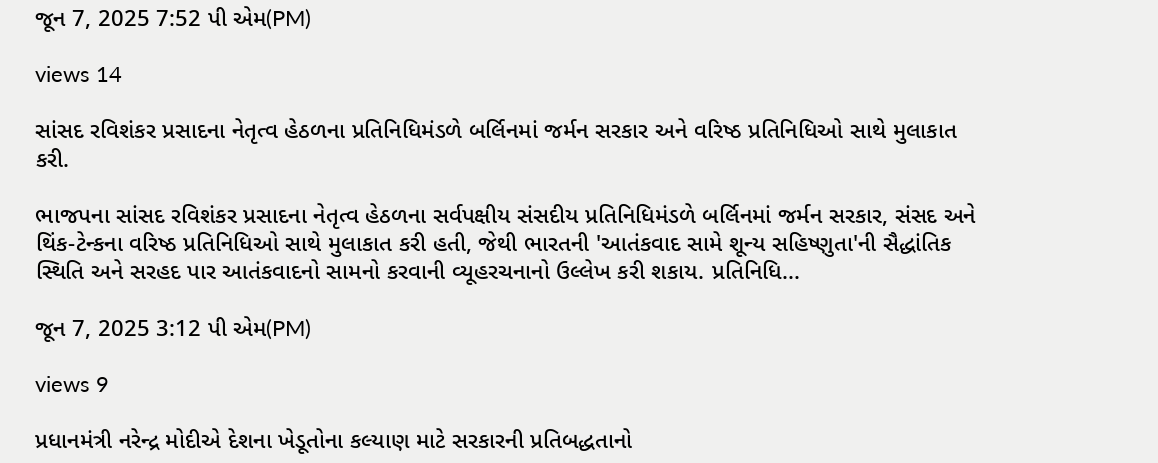જૂન 7, 2025 7:52 પી એમ(PM)

views 14

સાંસદ રવિશંકર પ્રસાદના નેતૃત્વ હેઠળના પ્રતિનિધિમંડળે બર્લિનમાં જર્મન સરકાર અને વરિષ્ઠ પ્રતિનિધિઓ સાથે મુલાકાત કરી.

ભાજપના સાંસદ રવિશંકર પ્રસાદના નેતૃત્વ હેઠળના સર્વપક્ષીય સંસદીય પ્રતિનિધિમંડળે બર્લિનમાં જર્મન સરકાર, સંસદ અને થિંક-ટેન્કના વરિષ્ઠ પ્રતિનિધિઓ સાથે મુલાકાત કરી હતી, જેથી ભારતની 'આતંકવાદ સામે શૂન્ય સહિષ્ણુતા'ની સૈદ્ધાંતિક સ્થિતિ અને સરહદ પાર આતંકવાદનો સામનો કરવાની વ્યૂહરચનાનો ઉલ્લેખ કરી શકાય. પ્રતિનિધિ...

જૂન 7, 2025 3:12 પી એમ(PM)

views 9

પ્રધાનમંત્રી નરેન્દ્ર મોદીએ દેશના ખેડૂતોના કલ્યાણ માટે સરકારની પ્રતિબદ્ધતાનો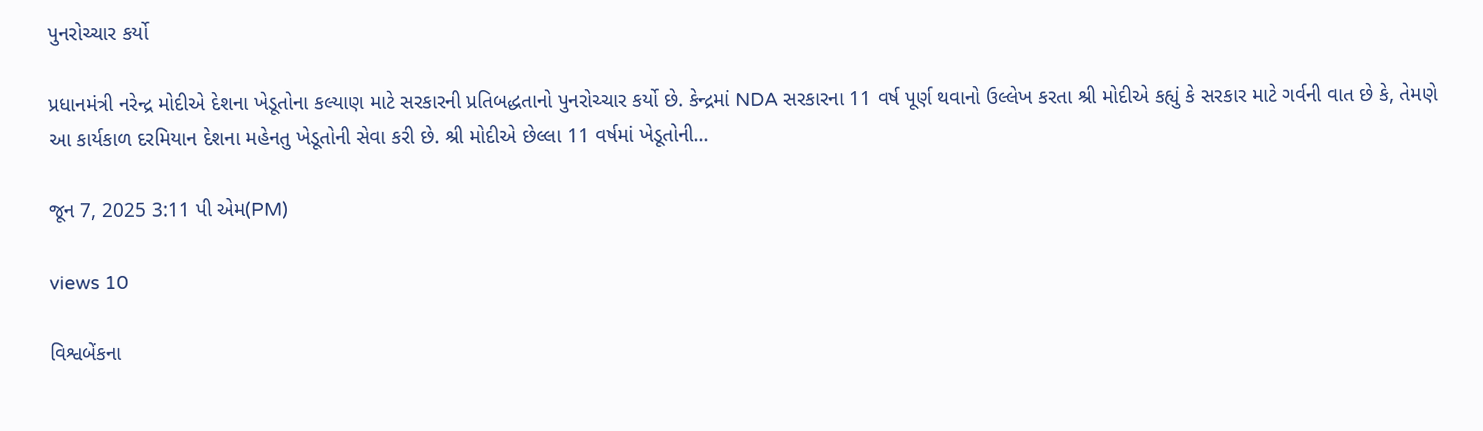પુનરોચ્ચાર કર્યો

પ્રધાનમંત્રી નરેન્દ્ર મોદીએ દેશના ખેડૂતોના કલ્યાણ માટે સરકારની પ્રતિબદ્ધતાનો પુનરોચ્ચાર કર્યો છે. કેન્દ્રમાં NDA સરકારના 11 વર્ષ પૂર્ણ થવાનો ઉલ્લેખ કરતા શ્રી મોદીએ કહ્યું કે સરકાર માટે ગર્વની વાત છે કે, તેમણે આ કાર્યકાળ દરમિયાન દેશના મહેનતુ ખેડૂતોની સેવા કરી છે. શ્રી મોદીએ છેલ્લા 11 વર્ષમાં ખેડૂતોની...

જૂન 7, 2025 3:11 પી એમ(PM)

views 10

વિશ્વબેંકના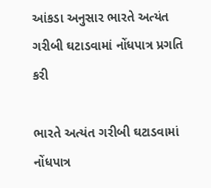આંકડા અનુસાર ભારતે અત્યંત ગરીબી ઘટાડવામાં નોંધપાત્ર પ્રગતિ કરી

ભારતે અત્યંત ગરીબી ઘટાડવામાં નોંધપાત્ર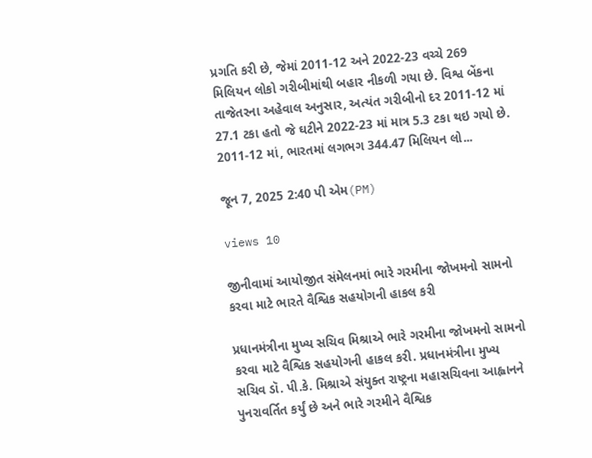પ્રગતિ કરી છે, જેમાં 2011-12 અને 2022-23 વચ્ચે 269 મિલિયન લોકો ગરીબીમાંથી બહાર નીકળી ગયા છે. વિશ્વ બેંકના તાજેતરના અહેવાલ અનુસાર, અત્યંત ગરીબીનો દર 2011-12 માં 27.1 ટકા હતો જે ઘટીને 2022-23 માં માત્ર 5.3 ટકા થઇ ગયો છે. 2011-12 માં, ભારતમાં લગભગ 344.47 મિલિયન લો...

જૂન 7, 2025 2:40 પી એમ(PM)

views 10

જીનીવામાં આયોજીત સંમેલનમાં ભારે ગરમીના જોખમનો સામનો કરવા માટે ભારતે વૈશ્વિક સહયોગની હાકલ કરી

પ્રધાનમંત્રીના મુખ્ય સચિવ મિશ્રાએ ભારે ગરમીના જોખમનો સામનો કરવા માટે વૈશ્વિક સહયોગની હાકલ કરી. પ્રધાનમંત્રીના મુખ્ય સચિવ ડૉ. પી.કે. મિશ્રાએ સંયુક્ત રાષ્ટ્રના મહાસચિવના આહ્વાનને પુનરાવર્તિત કર્યું છે અને ભારે ગરમીને વૈશ્વિક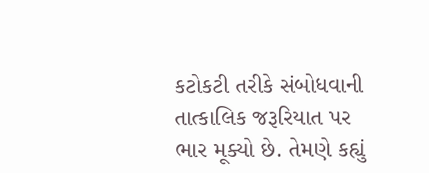કટોકટી તરીકે સંબોધવાની તાત્કાલિક જરૂરિયાત પર ભાર મૂક્યો છે. તેમણે કહ્યું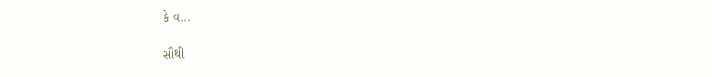કે વ...

સૌથી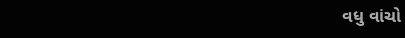વધુ વાંચો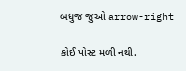બધુજ જુઓ arrow-right

કોઈ પોસ્ટ મળી નથી.